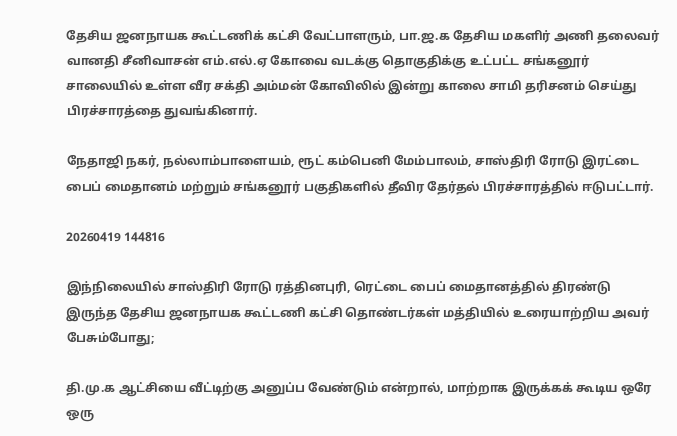தேசிய ஜனநாயக கூட்டணிக் கட்சி வேட்பாளரும், பா.ஜ.க தேசிய மகளிர் அணி தலைவர் வானதி சீனிவாசன் எம்.எல்.ஏ கோவை வடக்கு தொகுதிக்கு உட்பட்ட சங்கனூர் சாலையில் உள்ள வீர சக்தி அம்மன் கோவிலில் இன்று காலை சாமி தரிசனம் செய்து பிரச்சாரத்தை துவங்கினார்.

நேதாஜி நகர், நல்லாம்பாளையம், ரூட் கம்பெனி மேம்பாலம், சாஸ்திரி ரோடு இரட்டை பைப் மைதானம் மற்றும் சங்கனூர் பகுதிகளில் தீவிர தேர்தல் பிரச்சாரத்தில் ஈடுபட்டார்.

20260419 144816

இந்நிலையில் சாஸ்திரி ரோடு ரத்தினபுரி, ரெட்டை பைப் மைதானத்தில் திரண்டு இருந்த தேசிய ஜனநாயக கூட்டணி கட்சி தொண்டர்கள் மத்தியில் உரையாற்றிய அவர் பேசும்போது;

தி.மு.க ஆட்சியை வீட்டிற்கு அனுப்ப வேண்டும் என்றால், மாற்றாக இருக்கக் கூடிய ஒரே ஒரு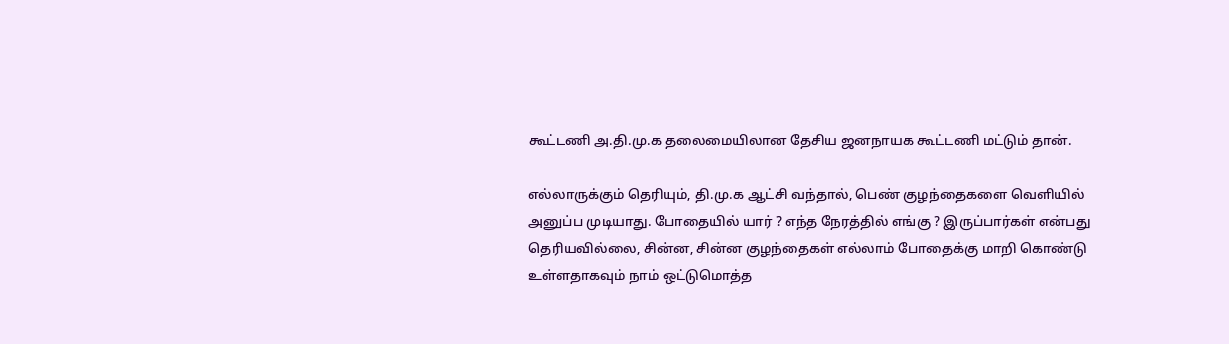கூட்டணி அ.தி.மு.க தலைமையிலான தேசிய ஜனநாயக கூட்டணி மட்டும் தான்.

எல்லாருக்கும் தெரியும், தி.மு.க ஆட்சி வந்தால், பெண் குழந்தைகளை வெளியில் அனுப்ப முடியாது. போதையில் யார் ? எந்த நேரத்தில் எங்கு ? இருப்பார்கள் என்பது தெரியவில்லை, சின்ன, சின்ன குழந்தைகள் எல்லாம் போதைக்கு மாறி கொண்டு உள்ளதாகவும் நாம் ஒட்டுமொத்த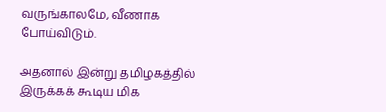வருங்காலமே, வீணாக போய்விடும்.

அதனால் இன்று தமிழகத்தில் இருக்கக் கூடிய மிக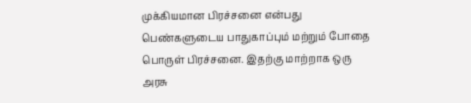முக்கியமான பிரச்சனை என்பது பெண்களுடைய பாதுகாப்பும் மற்றும் போதை பொருள் பிரச்சனை. இதற்கு மாற்றாக ஒரு அரசு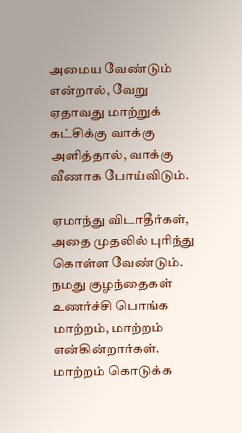அமைய வேண்டும் என்றால், வேறு ஏதாவது மாற்றுக் கட்சிக்கு வாக்கு அளித்தால், வாக்கு வீணாக போய்விடும்.

ஏமாந்து விடாதீர்கள், அதை முதலில் புரிந்து கொள்ள வேண்டும். நமது குழந்தைகள் உணர்ச்சி பொங்க மாற்றம், மாற்றம் என்கின்றார்கள். மாற்றம் கொடுக்க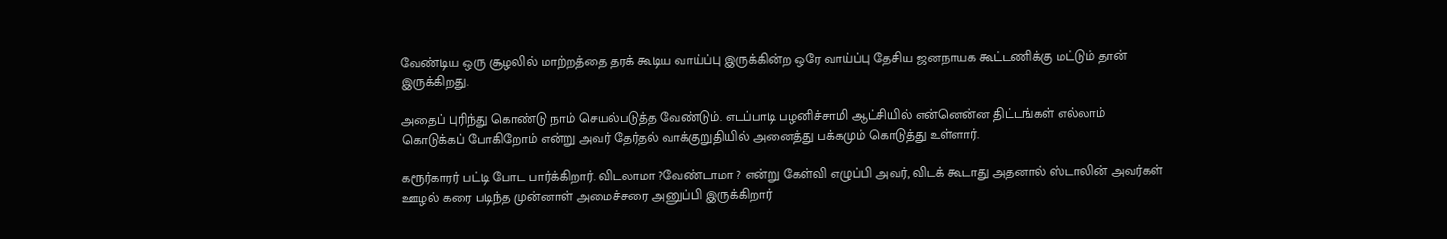வேண்டிய ஒரு சூழலில் மாற்றத்தை தரக் கூடிய வாய்ப்பு இருக்கின்ற ஒரே வாய்ப்பு தேசிய ஜனநாயக கூட்டணிக்கு மட்டும் தான் இருக்கிறது.

அதைப் புரிந்து கொண்டு நாம் செயல்படுத்த வேண்டும். எடப்பாடி பழனிச்சாமி ஆட்சியில் என்னென்ன திட்டங்கள் எல்லாம் கொடுக்கப் போகிறோம் என்று அவர் தேர்தல் வாக்குறுதியில் அனைத்து பக்கமும் கொடுத்து உள்ளார்.

கரூர்காரர் பட்டி போட பார்க்கிறார். விடலாமா ?வேண்டாமா ? என்று கேள்வி எழுப்பி அவர், விடக் கூடாது அதனால் ஸ்டாலின் அவர்கள் ஊழல் கரை படிந்த முன்னாள் அமைச்சரை அனுப்பி இருக்கிறார்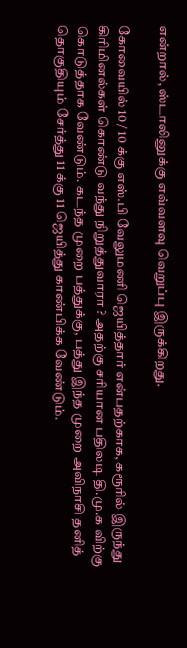என்றால், ஸ்டாலினுக்கு எவ்வளவு வெறுப்பு இருக்கிறது.

கோவையில் 10 / 10 க்கு எஸ்.பி வேலுமணி ஜெயித்தார் என்பதற்காக, கரூரில் இருந்து கிரிமினல்கள் கொண்டு வந்து நிறுத்துவாரா ? அதற்கு சரியான பதிலடி தி.மு.க விற்கு கொடுத்தாக வேண்டும். கடந்த முறை பத்துக்கு, பத்து இந்த முறை அவிநாசி தனித் தொகுதியும் சேர்த்து 11 க்கு 11 ஜெயித்து காண்பிக்க வேண்டும்.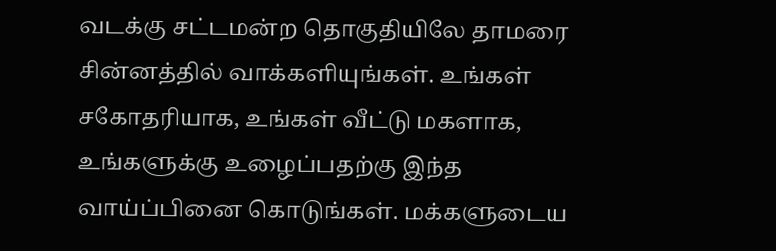வடக்கு சட்டமன்ற தொகுதியிலே தாமரை சின்னத்தில் வாக்களியுங்கள். உங்கள் சகோதரியாக, உங்கள் வீட்டு மகளாக, உங்களுக்கு உழைப்பதற்கு இந்த வாய்ப்பினை கொடுங்கள். மக்களுடைய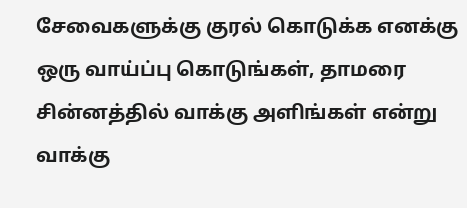சேவைகளுக்கு குரல் கொடுக்க எனக்கு ஒரு வாய்ப்பு கொடுங்கள், தாமரை சின்னத்தில் வாக்கு அளிங்கள் என்று வாக்கு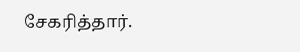சேகரித்தார்.